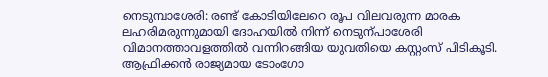നെടുമ്പാശേരി: രണ്ട് കോടിയിലേറെ രൂപ വിലവരുന്ന മാരക ലഹരിമരുന്നുമായി ദോഹയിൽ നിന്ന് നെടുന്പാശേരി വിമാനത്താവളത്തിൽ വന്നിറങ്ങിയ യുവതിയെ കസ്റ്റംസ് പിടികൂടി. ആഫ്രിക്കൻ രാജ്യമായ ടോംഗോ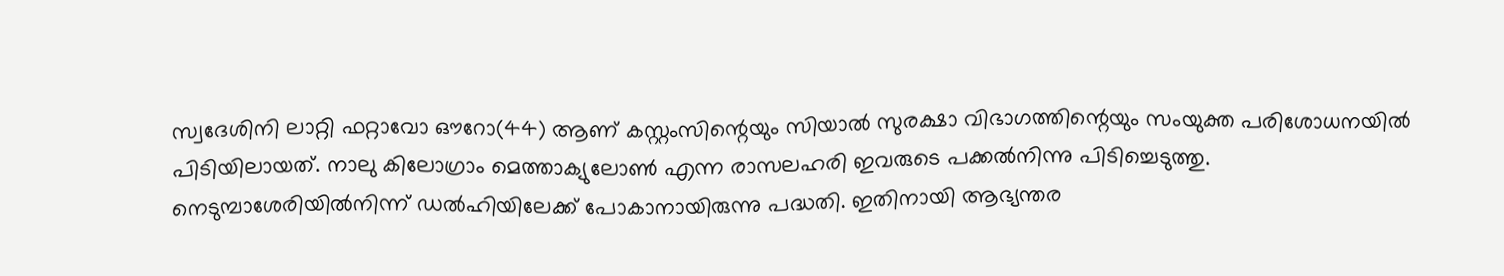സ്വദേശിനി ലാറ്റി ഫറ്റാവോ ഔറോ(44) ആണ് കസ്റ്റംസിന്റെയും സിയാൽ സുരക്ഷാ വിഭാഗത്തിന്റെയും സംയുക്ത പരിശോധനയിൽ പിടിയിലായത്. നാലു കിലോഗ്രാം മെത്താക്യുലോൺ എന്ന രാസലഹരി ഇവരുടെ പക്കൽനിന്നു പിടിച്ചെടുത്തു.
നെടുമ്പാശേരിയിൽനിന്ന് ഡൽഹിയിലേക്ക് പോകാനായിരുന്നു പദ്ധതി. ഇതിനായി ആഭ്യന്തര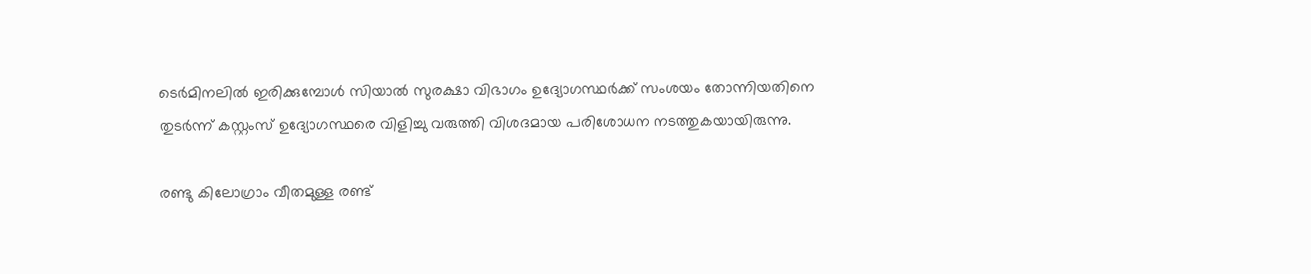ടെർമിനലിൽ ഇരിക്കുമ്പോൾ സിയാൽ സുരക്ഷാ വിഭാഗം ഉദ്യോഗസ്ഥർക്ക് സംശയം തോന്നിയതിനെ തുടർന്ന് കസ്റ്റംസ് ഉദ്യോഗസ്ഥരെ വിളിച്ചു വരുത്തി വിശദമായ പരിശോധന നടത്തുകയായിരുന്നു.

രണ്ടു കിലോഗ്രാം വീതമുള്ള രണ്ട്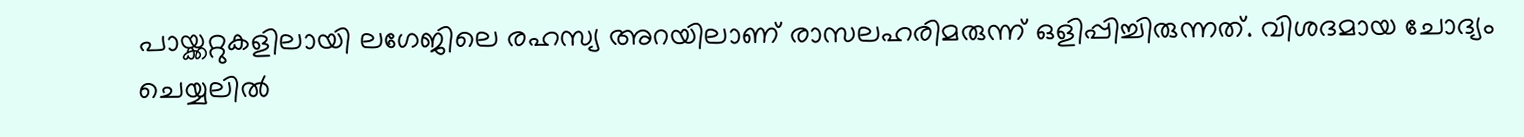പായ്ക്കറ്റുകളിലായി ലഗേജിലെ രഹസ്യ അറയിലാണ് രാസലഹരിമരുന്ന് ഒളിപ്പിച്ചിരുന്നത്. വിശദമായ ചോദ്യം ചെയ്യലിൽ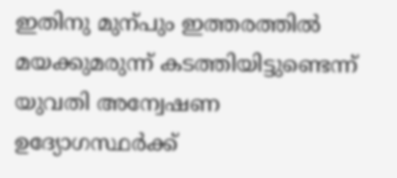ഇതിനു മുന്പും ഇത്തരത്തിൽ മയക്കുമരുന്ന് കടത്തിയിട്ടുണ്ടെന്ന് യുവതി അന്വേഷണ ഉദ്യോഗസ്ഥർക്ക്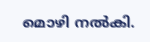മൊഴി നൽകി.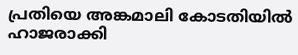പ്രതിയെ അങ്കമാലി കോടതിയിൽ ഹാജരാക്കി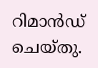റിമാൻഡ് ചെയ്തു.